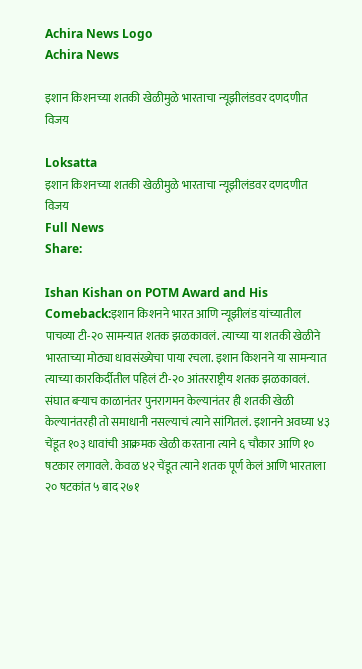Achira News Logo
Achira News

इशान किशनच्या शतकी खेळीमुळे भारताचा न्यूझीलंडवर दणदणीत विजय

Loksatta
इशान किशनच्या शतकी खेळीमुळे भारताचा न्यूझीलंडवर दणदणीत विजय
Full News
Share:

Ishan Kishan on POTM Award and His Comeback:इशान किशनने भारत आणि न्यूझीलंड यांच्यातील पाचव्या टी-२० सामन्यात शतक झळकावलं. त्याच्या या शतकी खेळीने भारताच्या मोठ्या धावसंख्येचा पाया रचला. इशान किशनने या सामन्यात त्याच्या कारकिर्दीतील पहिलं टी-२० आंतरराष्ट्रीय शतक झळकावलं. संघात बऱ्याच काळानंतर पुनरागमन केल्यानंतर ही शतकी खेळी केल्यानंतरही तो समाधानी नसल्याचं त्याने सांगितलं. इशानने अवघ्या ४३ चेंडूत १०३ धावांची आक्रमक खेळी करताना त्याने ६ चौकार आणि १० षटकार लगावले. केवळ ४२ चेंडूत त्याने शतक पूर्ण केलं आणि भारताला २० षटकांत ५ बाद २७१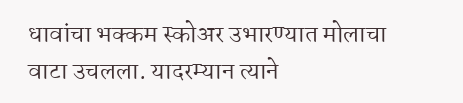धावांचा भक्कम स्कोअर उभारण्यात मोलाचा वाटा उचलला. यादरम्यान त्याने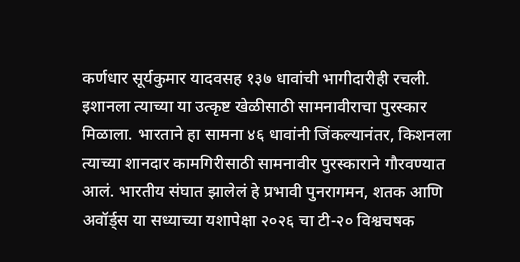कर्णधार सूर्यकुमार यादवसह १३७ धावांची भागीदारीही रचली. इशानला त्याच्या या उत्कृष्ट खेळीसाठी सामनावीराचा पुरस्कार मिळाला. भारताने हा सामना ४६ धावांनी जिंकल्यानंतर, किशनला त्याच्या शानदार कामगिरीसाठी सामनावीर पुरस्काराने गौरवण्यात आलं. भारतीय संघात झालेलं हे प्रभावी पुनरागमन, शतक आणि अवॉर्ड्स या सध्याच्या यशापेक्षा २०२६ चा टी-२० विश्वचषक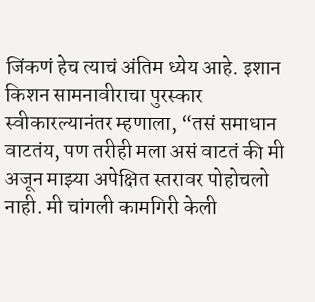जिंकणं हेच त्याचं अंतिम ध्येय आहे. इशान किशन सामनावीराचा पुरस्कार स्वीकारल्यानंतर म्हणाला, “तसं समाधान वाटतंय, पण तरीही मला असं वाटतं की मी अजून माझ्या अपेक्षित स्तरावर पोहोचलो नाही. मी चांगली कामगिरी केली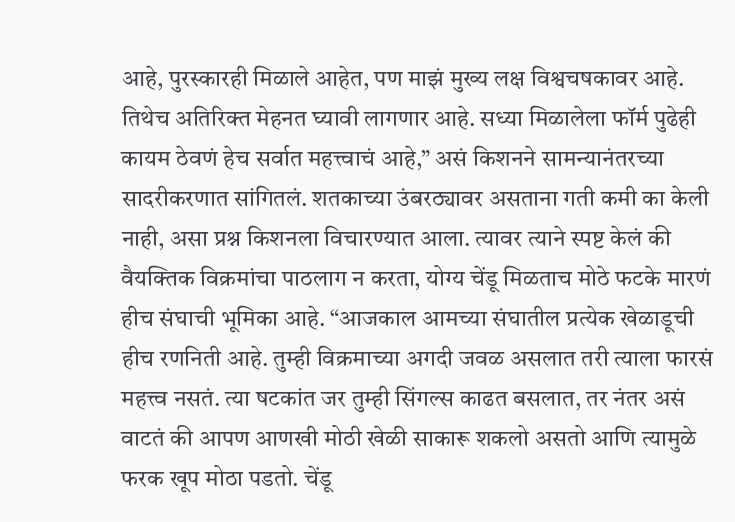आहे, पुरस्कारही मिळाले आहेत, पण माझं मुख्य लक्ष विश्वचषकावर आहे. तिथेच अतिरिक्त मेहनत घ्यावी लागणार आहे. सध्या मिळालेला फॉर्म पुढेही कायम ठेवणं हेच सर्वात महत्त्वाचं आहे,” असं किशनने सामन्यानंतरच्या सादरीकरणात सांगितलं. शतकाच्या उंबरठ्यावर असताना गती कमी का केली नाही, असा प्रश्न किशनला विचारण्यात आला. त्यावर त्याने स्पष्ट केलं की वैयक्तिक विक्रमांचा पाठलाग न करता, योग्य चेंडू मिळताच मोठे फटके मारणं हीच संघाची भूमिका आहे. “आजकाल आमच्या संघातील प्रत्येक खेळाडूची हीच रणनिती आहे. तुम्ही विक्रमाच्या अगदी जवळ असलात तरी त्याला फारसं महत्त्व नसतं. त्या षटकांत जर तुम्ही सिंगल्स काढत बसलात, तर नंतर असं वाटतं की आपण आणखी मोठी खेळी साकारू शकलो असतो आणि त्यामुळे फरक खूप मोठा पडतो. चेंडू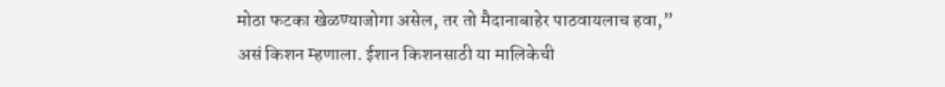मोठा फटका खेळण्याजोगा असेल, तर तो मैदानाबाहेर पाठवायलाच हवा,” असं किशन म्हणाला. ईशान किशनसाठी या मालिकेची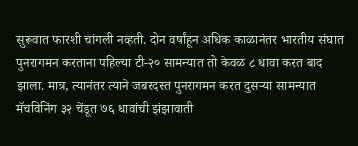सुरूवात फारशी चांगली नव्हती. दोन वर्षांहून अधिक काळानंतर भारतीय संघात पुनरागमन करताना पहिल्या टी-२० सामन्यात तो केवळ ८ धावा करत बाद झाला. मात्र, त्यानंतर त्याने जबरदस्त पुनरागमन करत दुसऱ्या सामन्यात मॅचविनिंग ३२ चेंडूत ७६ धावांची झंझावाती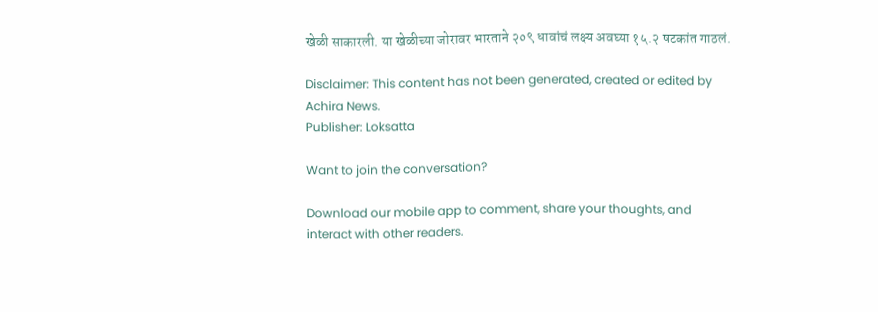खेळी साकारली. या खेळीच्या जोरावर भारताने २०९ धावांचं लक्ष्य अवघ्या १५.२ षटकांत गाठलं.

Disclaimer: This content has not been generated, created or edited by Achira News.
Publisher: Loksatta

Want to join the conversation?

Download our mobile app to comment, share your thoughts, and interact with other readers.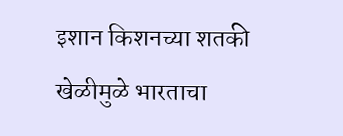इशान किशनच्या शतकी खेळीमुळे भारताचा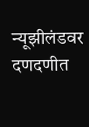न्यूझीलंडवर दणदणीत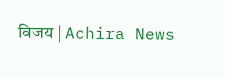विजय | Achira News